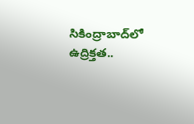సికింద్రాబాద్‌లో ఉద్రిక్తత..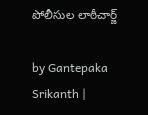పోలీసుల లాఠీచార్జ్

by Gantepaka Srikanth |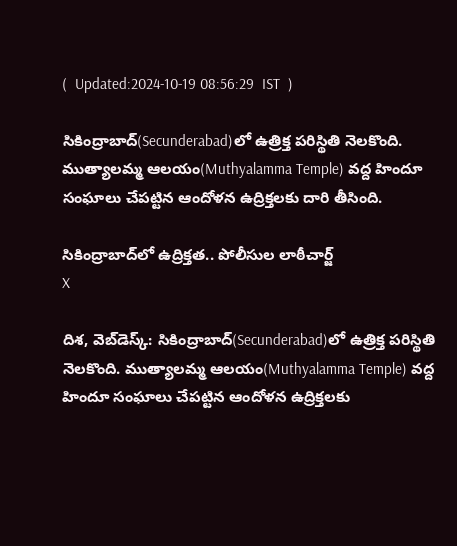(  Updated:2024-10-19 08:56:29  IST  )

సికింద్రాబాద్‌(Secunderabad)లో ఉత్రిక్త పరిస్థితి నెలకొంది. ముత్యాలమ్మ ఆలయం(Muthyalamma Temple) వద్ద హిందూ సంఘాలు చేపట్టిన ఆందోళన ఉద్రిక్తలకు దారి తీసింది.

సికింద్రాబాద్‌లో ఉద్రిక్తత.. పోలీసుల లాఠీచార్జ్
X

దిశ, వెబ్‌డెస్క్: సికింద్రాబాద్‌(Secunderabad)లో ఉత్రిక్త పరిస్థితి నెలకొంది. ముత్యాలమ్మ ఆలయం(Muthyalamma Temple) వద్ద హిందూ సంఘాలు చేపట్టిన ఆందోళన ఉద్రిక్తలకు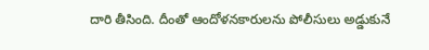దారి తీసింది. దీంతో ఆందోళనకారులను పోలీసులు అడ్డుకునే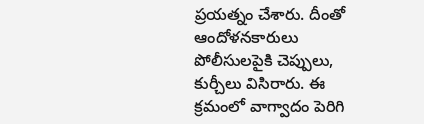ప్రయత్నం చేశారు. దీంతో ఆందోళనకారులు పోలీసులపైకి చెప్పులు, కుర్చీలు విసిరారు. ఈ క్రమంలో వాగ్వాదం పెరిగి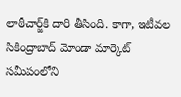లాఠీచార్జ్‌కి దారి తీసింది. కాగా, ఇటీవల సికింద్రాబాద్ మోండా మార్కెట్ సమీపంలోని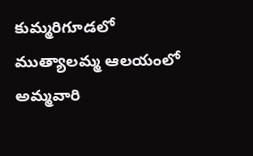కుమ్మరిగూడలో ముత్యాలమ్మ ఆలయంలో అమ్మవారి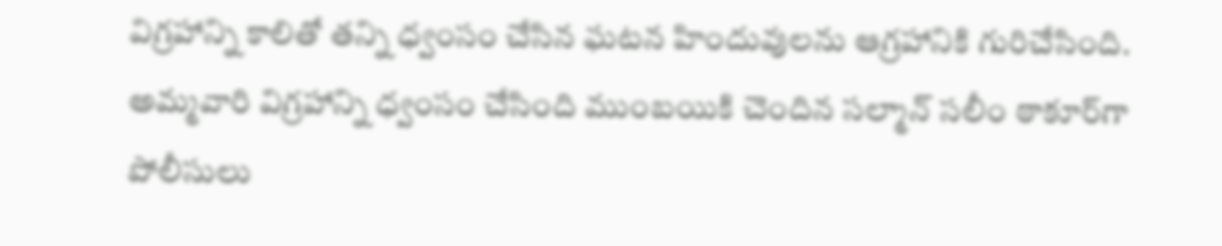విగ్రహాన్ని కాలితో తన్ని ధ్వంసం చేసిన ఘటన హిందువులను ఆగ్రహానికి గురిచేసింది. అమ్మవారి విగ్రహాన్ని ధ్వంసం చేసింది ముంబయికి చెందిన సల్మాన్ సలీం ఠాకూర్‌గా పోలీసులు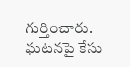గుర్తించారు. ఘటనపై కేసు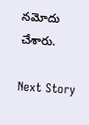నమోదు చేశారు.

Next Story